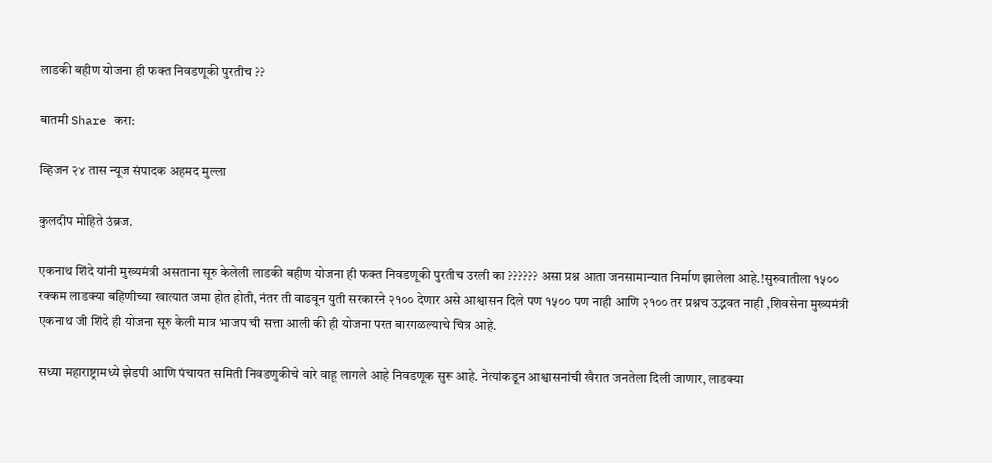लाडकी बहीण योजना ही फक्त निवडणूकी पुरतीच ??

बातमी Share करा:

व्हिजन २४ तास न्यूज संपादक अहमद मुल्ला

कुलदीप मोहिते उंब्रज.

एकनाथ शिंदे यांनी मुख्यमंत्री असताना सूरु केलेली लाडकी बहीण योजना ही फक्त निवडणूकी पुरतीच उरली का ?????? असा प्रश्न आता जनसामान्यात निर्माण झालेला आहे.!सुरुवातीला १५०० रक्कम लाडक्या बहिणीच्या खात्यात जमा होत होती, नंतर ती वाढवून युती सरकारने २१०० देणार असे आश्वासन दिले पण १५०० पण नाही आणि २१०० तर प्रश्नच उद्भवत नाही ,शिवसेना मुख्यमंत्री एकनाथ जी शिंदे ही योजना सूरु केली मात्र भाजप ची सत्ता आली की ही योजना परत बारगळल्याचे चित्र आहे.

सध्या महाराष्ट्रामध्ये झेडपी आणि पंचायत समिती निवडणुकीचे वारे वाहू लागले आहे निवडणूक सुरू आहे. नेत्यांकडून आश्वासनांची खैरात जनतेला दिली जाणार, लाडक्या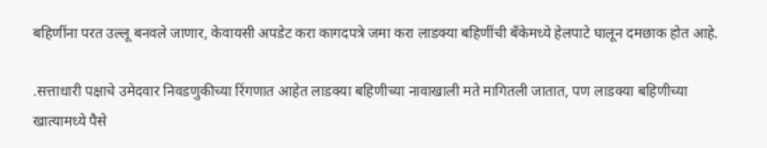बहिणींना परत उल्लू बनवले जाणार, केवायसी अपडेट करा कागदपत्रे जमा करा लाडक्या बहिणींची बँकेमध्ये हेलपाटे घालून दमछाक होत आहे.

.सत्ताधारी पक्षाचे उमेदवार निवडणुकीच्या रिंगणात आहेत लाडक्या बहिणीच्या नावाखाली मते मागितली जातात, पण लाडक्या बहिणीच्या खात्यामध्ये पैसे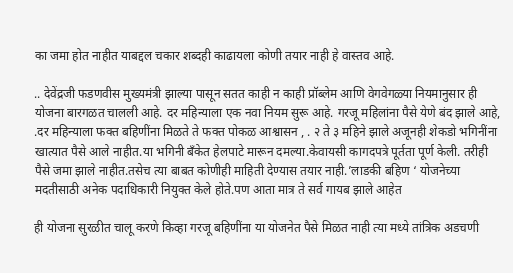का जमा होत नाहीत याबद्दल चकार शब्दही काढायला कोणी तयार नाही हे वास्तव आहे.

.. देवेंद्रजी फडणवीस मुख्यमंत्री झाल्या पासून सतत काही न काही प्रॉब्लेम आणि वेगवेगळ्या नियमानुसार ही योजना बारगळत चालली आहे. दर महिन्याला एक नवा नियम सुरू आहे. गरजू महिलांना पैसे येणे बंद झाले आहे, .दर महिन्याला फक्त बहिणींना मिळते ते फक्त पोकळ आश्वासन , . २ ते ३ महिने झाले अजूनही शेकडो भगिनींना खात्यात पैसे आले नाहीत.या भगिनी बँकेत हेलपाटे मारून दमल्या.केवायसी कागदपत्रे पूर्तता पूर्ण केली. तरीही पैसे जमा झाले नाहीत.तसेच त्या बाबत कोणीही माहिती देण्यास तयार नाही.’लाडकी बहिण ‘ योजनेच्या मदतीसाठी अनेक पदाधिकारी नियुक्त केले होते.पण आता मात्र ते सर्व गायब झाले आहेत

ही योजना सुरळीत चालू करणे किव्हा गरजू बहिणींना या योजनेत पैसे मिळत नाही त्या मध्ये तांत्रिक अडचणी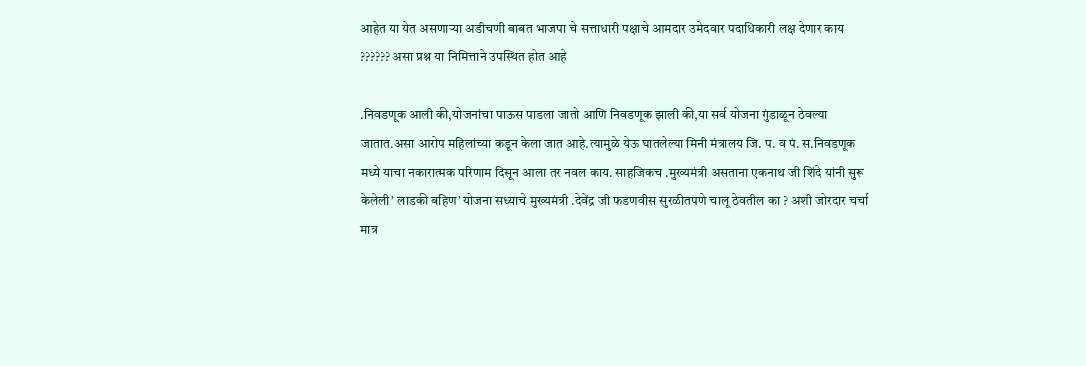आहेत या येत असणाऱ्या अडीचणी बाबत भाजपा चे सत्ताधारी पक्षाचे आमदार उमेदवार पदाधिकारी लक्ष देणार काय ?????? असा प्रश्न या निमित्ताने उपस्थित होत आहे

.निवडणूक आली की,योजनांचा पाऊस पाडला जातो आणि निवडणूक झाली की,या सर्व योजना गुंडाळून ठेवल्या जातात.असा आरोप महिलांच्या कडून केला जात आहे.त्यामुळे येऊ घातलेल्या मिनी मंत्रालय जि. प. व पं. स.निवडणूक मध्ये याचा नकारात्मक परिणाम दिसून आला तर नवल काय. साहजिकच .मुख्यमंत्री असताना एकनाथ जी शिंदे यांनी सुरू केलेली’ लाडकी बहिण’ योजना सध्याचे मुख्यमंत्री .देवेंद्र जी फडणवीस सुरळीतपणे चालू ठेवतील का ? अशी जोरदार चर्चा मात्र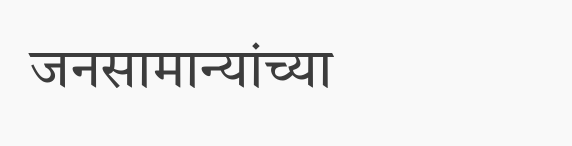जनसामान्यांच्या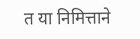त या निमित्ताने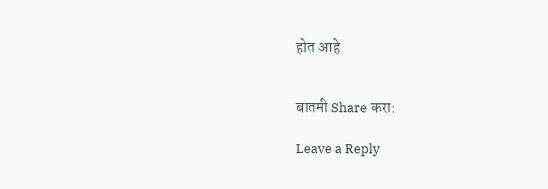होत आहे


बातमी Share करा:

Leave a Reply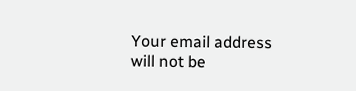Your email address will not be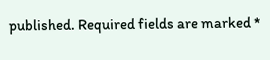published. Required fields are marked *